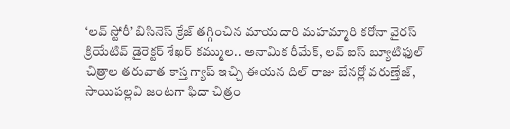‘లవ్ స్టోరీ’ బిసినెస్ క్రేజ్ తగ్గించిన మాయదారి మహమ్మారి కరోనా వైరస్
క్రియేటివ్ డైరెక్టర్ శేఖర్ కమ్ముల.. అనామిక రీమేక్, లవ్ ఐస్ బ్యూటిఫుల్ చిత్రాల తరువాత కాస్త గ్యాప్ ఇచ్చి ఈయన దిల్ రాజు బేనర్లో వరుణ్తేజ్, సాయిపల్లవి జంటగా ఫిదా చిత్రం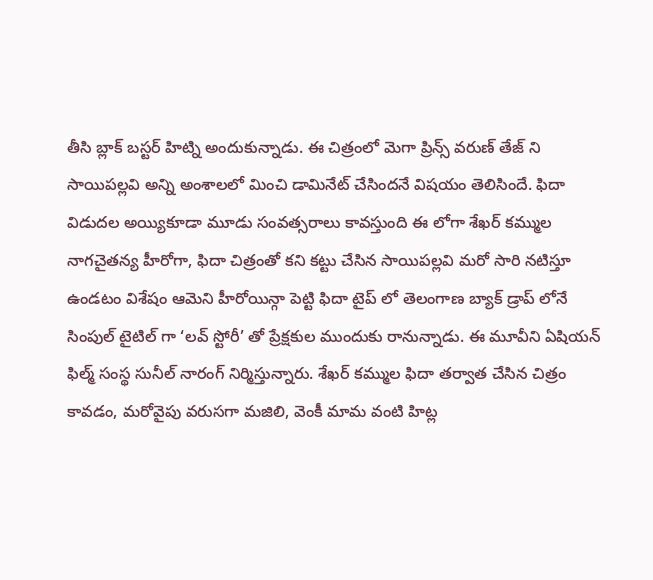తీసి బ్లాక్ బస్టర్ హిట్ని అందుకున్నాడు. ఈ చిత్రంలో మెగా ప్రిన్స్ వరుణ్ తేజ్ ని సాయిపల్లవి అన్ని అంశాలలో మించి డామినేట్ చేసిందనే విషయం తెలిసిందే. ఫిదా విడుదల అయ్యికూడా మూడు సంవత్సరాలు కావస్తుంది ఈ లోగా శేఖర్ కమ్ముల నాగచైతన్య హీరోగా, ఫిదా చిత్రంతో కని కట్టు చేసిన సాయిపల్లవి మరో సారి నటిస్తూ ఉండటం విశేషం ఆమెని హీరోయిన్గా పెట్టి ఫిదా టైప్ లో తెలంగాణ బ్యాక్ డ్రాప్ లోనే సింపుల్ టైటిల్ గా ‘లవ్ స్టోరీ’ తో ప్రేక్షకుల ముందుకు రానున్నాడు. ఈ మూవీని ఏషియన్ ఫిల్మ్ సంస్థ సునీల్ నారంగ్ నిర్మిస్తున్నారు. శేఖర్ కమ్ముల ఫిదా తర్వాత చేసిన చిత్రం కావడం, మరోవైపు వరుసగా మజిలి, వెంకీ మామ వంటి హిట్ల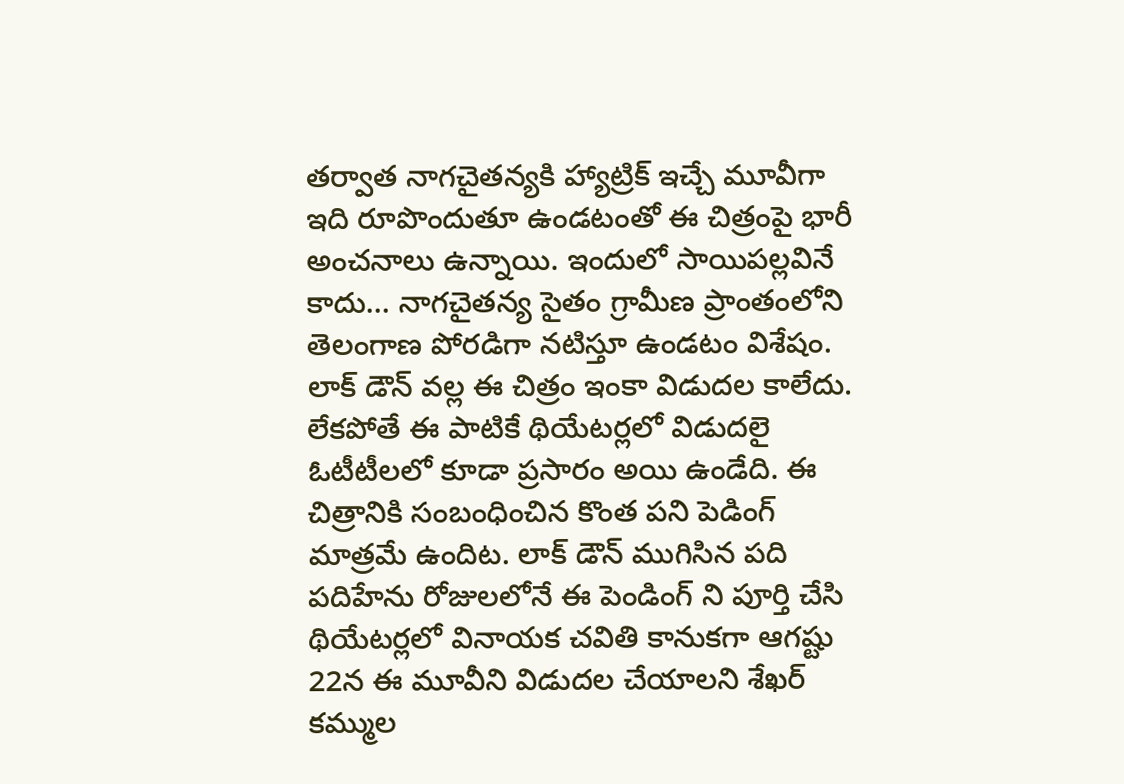తర్వాత నాగచైతన్యకి హ్యాట్రిక్ ఇచ్చే మూవీగా ఇది రూపొందుతూ ఉండటంతో ఈ చిత్రంపై భారీ అంచనాలు ఉన్నాయి. ఇందులో సాయిపల్లవినే కాదు… నాగచైతన్య సైతం గ్రామీణ ప్రాంతంలోని తెలంగాణ పోరడిగా నటిస్తూ ఉండటం విశేషం.
లాక్ డౌన్ వల్ల ఈ చిత్రం ఇంకా విడుదల కాలేదు. లేకపోతే ఈ పాటికే థియేటర్లలో విడుదలై ఓటీటీలలో కూడా ప్రసారం అయి ఉండేది. ఈ చిత్రానికి సంబంధించిన కొంత పని పెడింగ్ మాత్రమే ఉందిట. లాక్ డౌన్ ముగిసిన పది పదిహేను రోజులలోనే ఈ పెండింగ్ ని పూర్తి చేసి థియేటర్లలో వినాయక చవితి కానుకగా ఆగష్టు 22న ఈ మూవీని విడుదల చేయాలని శేఖర్ కమ్ముల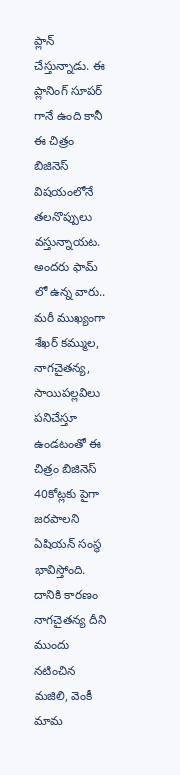ప్లాన్ చేస్తున్నాడు. ఈ ప్లానింగ్ సూపర్ గానే ఉంది కానీ ఈ చిత్రం బిజినెస్ విషయంలోనే తలనొప్పులు వస్తున్నాయట. అందరు ఫామ్ లో ఉన్న వారు.. మరీ ముఖ్యంగా శేఖర్ కమ్ముల, నాగచైతన్య, సాయిపల్లవిలు పనిచేస్తూ ఉండటంతో ఈ చిత్రం బిజినెస్ 40కోట్లకు పైగా జరపాలని ఏషియన్ సంస్థ భావిస్తోంది. దానికి కారణం నాగచైతన్య దీని ముందు నటించిన మజిలి, వెంకీ మామ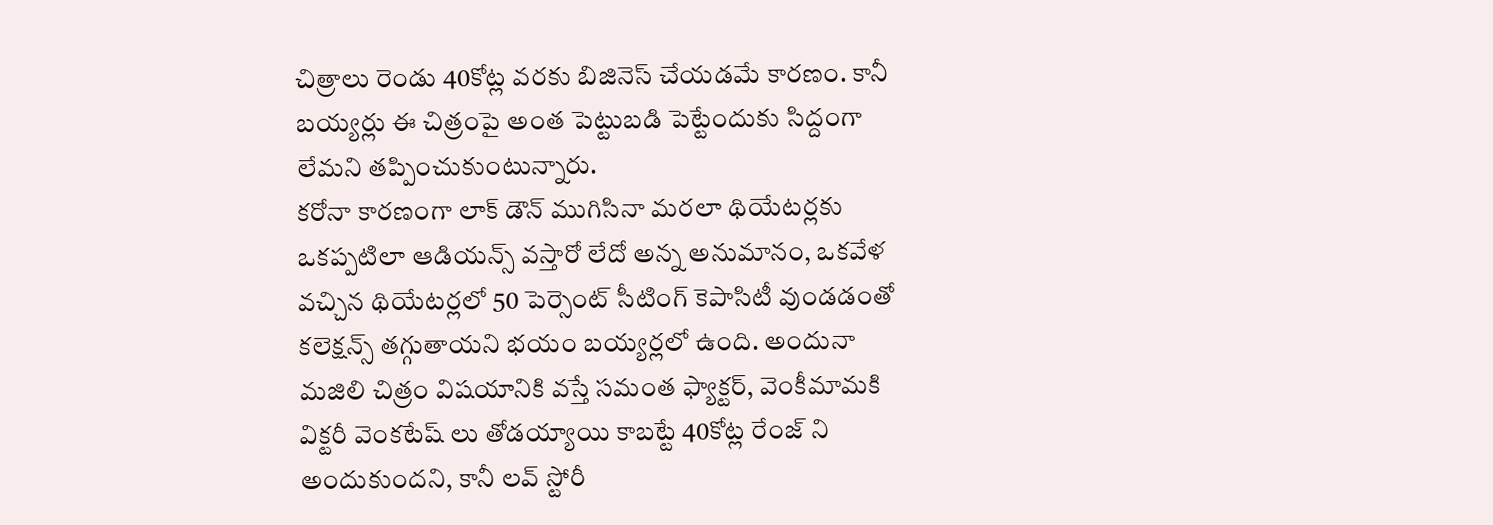చిత్రాలు రెండు 40కోట్ల వరకు బిజినెస్ చేయడమే కారణం. కానీ బయ్యర్లు ఈ చిత్రంపై అంత పెట్టుబడి పెట్టేందుకు సిద్దంగా లేమని తప్పించుకుంటున్నారు.
కరోనా కారణంగా లాక్ డౌన్ ముగిసినా మరలా థియేటర్లకు ఒకప్పటిలా ఆడియన్స్ వస్తారో లేదో అన్న అనుమానం, ఒకవేళ వచ్చిన థియేటర్లలో 50 పెర్సెంట్ సీటింగ్ కెపాసిటీ వుండడంతో కలెక్షన్స్ తగ్గుతాయని భయం బయ్యర్లలో ఉంది. అందునా మజిలి చిత్రం విషయానికి వస్తే సమంత ఫ్యాక్టర్, వెంకీమామకి విక్టరీ వెంకటేష్ లు తోడయ్యాయి కాబట్టే 40కోట్ల రేంజ్ ని అందుకుందని, కానీ లవ్ స్టోరీ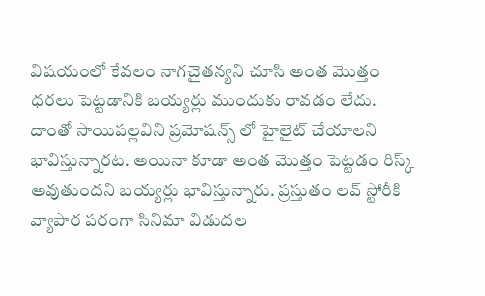విషయంలో కేవలం నాగచైతన్యని చూసి అంత మొత్తం ధరలు పెట్టడానికి బయ్యర్లు ముందుకు రావడం లేదు. దాంతో సాయిపల్లవిని ప్రమోషన్స్ లో హైలైట్ చేయాలని భావిస్తున్నారట. అయినా కూడా అంత మొత్తం పెట్టడం రిస్క్ అవుతుందని బయ్యర్లు భావిస్తున్నారు. ప్రస్తుతం లవ్ స్టోరీకి వ్యాపార పరంగా సినిమా విడుదల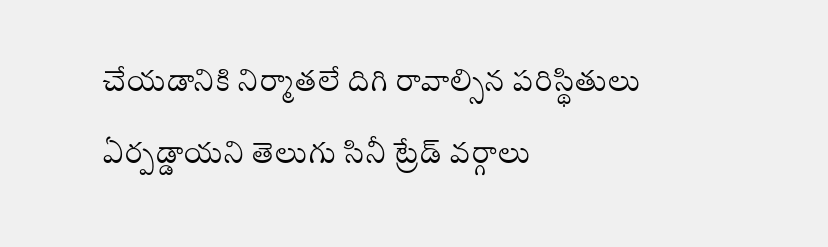చేయడానికి నిర్మాతలే దిగి రావాల్సిన పరిస్థితులు ఏర్పడ్డాయని తెలుగు సినీ ట్రేడ్ వర్గాలు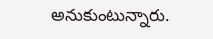అనుకుంటున్నారు.